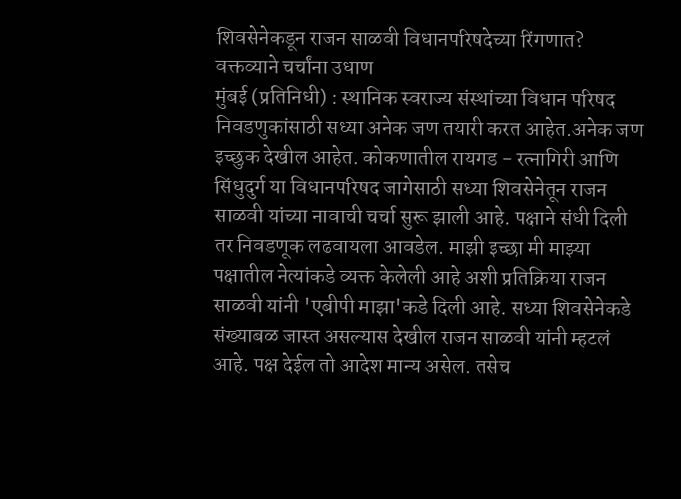शिवसेनेकडून राजन साळवी विधानपरिषदेच्या रिंगणात? वक्तव्याने चर्चांना उधाण
मुंबई (प्रतिनिधी) : स्थानिक स्वराज्य संस्थांच्या विधान परिषद निवडणुकांसाठी सध्या अनेक जण तयारी करत आहेत.अनेक जण इच्छुक देखील आहेत. कोकणातील रायगड - रत्नागिरी आणि सिंधुदुर्ग या विधानपरिषद जागेसाठी सध्या शिवसेनेतून राजन साळवी यांच्या नावाची चर्चा सुरू झाली आहे. पक्षाने संधी दिली तर निवडणूक लढवायला आवडेल. माझी इच्छा मी माझ्या पक्षातील नेत्यांकडे व्यक्त केलेली आहे अशी प्रतिक्रिया राजन साळवी यांनी 'एबीपी माझा'कडे दिली आहे. सध्या शिवसेनेकडे संख्याबळ जास्त असल्यास देखील राजन साळवी यांनी म्हटलं आहे. पक्ष देईल तो आदेश मान्य असेल. तसेच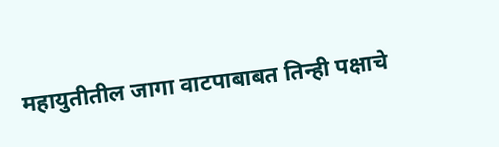महायुतीतील जागा वाटपाबाबत तिन्ही पक्षाचे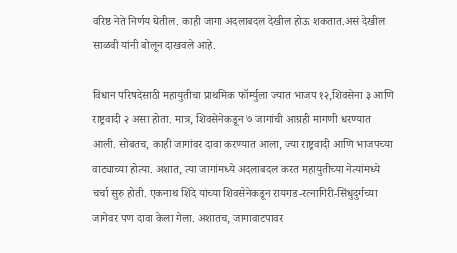वरिष्ठ नेते निर्णय घेतील. काही जागा अदलाबदल देखील होऊ शकतात.असं देखील साळवी यांनी बोलून दाखवले आहे.

विधान परिषदेसाठी महायुतीचा प्राथमिक फॉर्म्युला ज्यात भाजप १२,शिवसेना ३ आणि राष्ट्रवादी २ असा होता. मात्र, शिवसेनेकडून ७ जागांची आग्रही मागणी धरण्यात आली. सोबतच, काही जागांवर दावा करण्यात आला, ज्या राष्ट्रवादी आणि भाजपच्या वाट्याच्या होत्या. अशात, त्या जागांमध्ये अदलाबदल करत महायुतीच्या नेत्यांमध्ये चर्चा सुरु होती. एकनाथ शिंदे यांच्या शिवसेनेकडून रायगड-रत्नागिरी-सिंधुदुर्गच्या जागेवर पण दावा केला गेला. अशातच, जागावाटपावर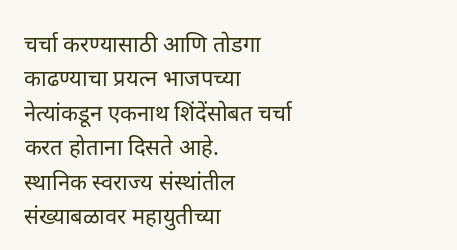चर्चा करण्यासाठी आणि तोडगा काढण्याचा प्रयत्न भाजपच्या नेत्यांकडून एकनाथ शिंदेंसोबत चर्चा करत होताना दिसते आहे.
स्थानिक स्वराज्य संस्थांतील संख्याबळावर महायुतीच्या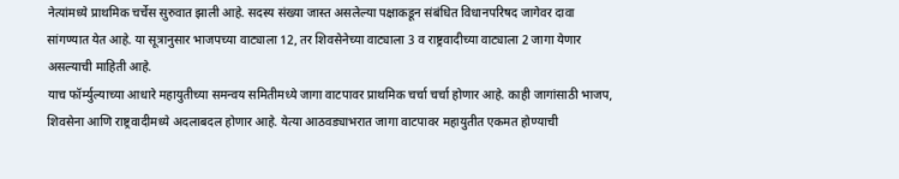नेत्यांमध्ये प्राथमिक चर्चेस सुरुवात झाली आहे. सदस्य संख्या जास्त असलेल्या पक्षाकडून संबंधित विधानपरिषद जागेवर दावा सांगण्यात येत आहे. या सूत्रानुसार भाजपच्या वाट्याला 12, तर शिवसेनेच्या वाट्याला 3 व राष्ट्रवादीच्या वाट्याला 2 जागा येणार असल्याची माहिती आहे.
याच फॉर्म्युल्याच्या आधारे महायुतीच्या समन्वय समितीमध्ये जागा वाटपावर प्राथमिक चर्चा चर्चा होणार आहे. काही जागांसाठी भाजप, शिवसेना आणि राष्ट्रवादीमध्ये अदलाबदल होणार आहे. येत्या आठवड्याभरात जागा वाटपावर महायुतीत एकमत होण्याची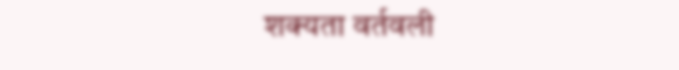शक्यता वर्तवली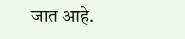जात आहे.